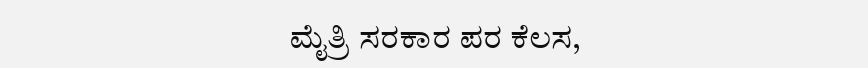ಮೈತ್ರಿ ಸರಕಾರ ಪರ ಕೆಲಸ,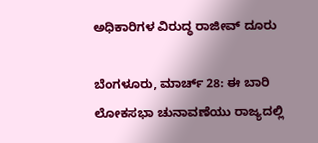ಅಧಿಕಾರಿಗಳ ವಿರುದ್ಧ ರಾಜೀವ್ ದೂರು

ಬೆಂಗಳೂರು, ಮಾರ್ಚ್ 28: ಈ ಬಾರಿ ಲೋಕಸಭಾ ಚುನಾವಣೆಯು ರಾಜ್ಯದಲ್ಲಿ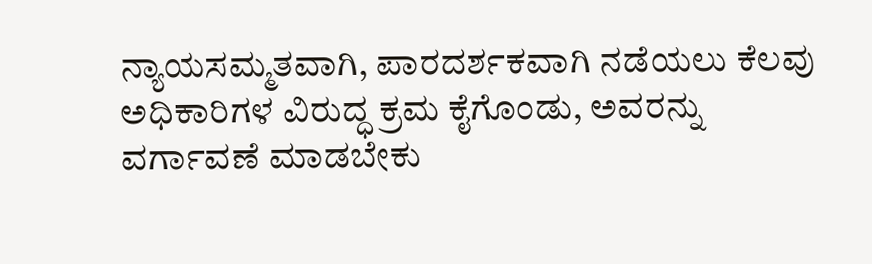ನ್ಯಾಯಸಮ್ಮತವಾಗಿ, ಪಾರದರ್ಶಕವಾಗಿ ನಡೆಯಲು ಕೆಲವು ಅಧಿಕಾರಿಗಳ ವಿರುದ್ಧ ಕ್ರಮ ಕೈಗೊಂಡು, ಅವರನ್ನು ವರ್ಗಾವಣೆ ಮಾಡಬೇಕು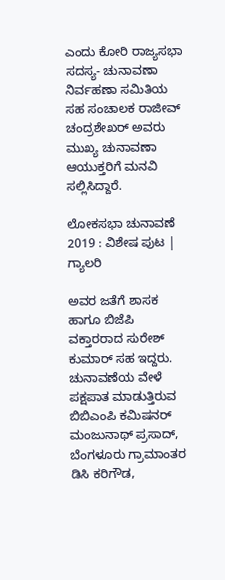ಎಂದು ಕೋರಿ ರಾಜ್ಯಸಭಾ ಸದಸ್ಯ- ಚುನಾವಣಾ ನಿರ್ವಹಣಾ ಸಮಿತಿಯ ಸಹ ಸಂಚಾಲಕ ರಾಜೀವ್ ಚಂದ್ರಶೇಖರ್ ಅವರು ಮುಖ್ಯ ಚುನಾವಣಾ ಆಯುಕ್ತರಿಗೆ ಮನವಿ ಸಲ್ಲಿಸಿದ್ದಾರೆ.

ಲೋಕಸಭಾ ಚುನಾವಣೆ 2019 : ವಿಶೇಷ ಪುಟ | ಗ್ಯಾಲರಿ

ಅವರ ಜತೆಗೆ ಶಾಸಕ ಹಾಗೂ ಬಿಜೆಪಿ ವಕ್ತಾರರಾದ ಸುರೇಶ್ ಕುಮಾರ್ ಸಹ ಇದ್ದರು. ಚುನಾವಣೆಯ ವೇಳೆ ಪಕ್ಷಪಾತ ಮಾಡುತ್ತಿರುವ ಬಿಬಿಎಂಪಿ ಕಮಿಷನರ್ ಮಂಜುನಾಥ್ ಪ್ರಸಾದ್, ಬೆಂಗಳೂರು ಗ್ರಾಮಾಂತರ ಡಿಸಿ ಕರಿಗೌಡ,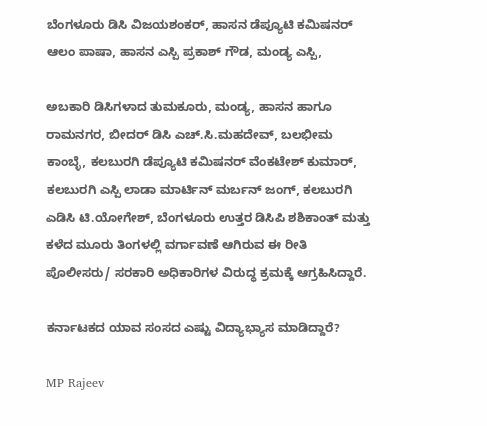ಬೆಂಗಳೂರು ಡಿಸಿ ವಿಜಯಶಂಕರ್, ಹಾಸನ ಡೆಪ್ಯೂಟಿ ಕಮಿಷನರ್ ಆಲಂ ಪಾಷಾ, ಹಾಸನ ಎಸ್ಪಿ ಪ್ರಕಾಶ್ ಗೌಡ, ಮಂಡ್ಯ ಎಸ್ಪಿ,

ಅಬಕಾರಿ ಡಿಸಿಗಳಾದ ತುಮಕೂರು, ಮಂಡ್ಯ, ಹಾಸನ ಹಾಗೂ ರಾಮನಗರ, ಬೀದರ್ ಡಿಸಿ ಎಚ್.ಸಿ.ಮಹದೇವ್, ಬಲಭೀಮ ಕಾಂಬ್ಳೆ, ಕಲಬುರಗಿ ಡೆಪ್ಯೂಟಿ ಕಮಿಷನರ್ ವೆಂಕಟೇಶ್ ಕುಮಾರ್, ಕಲಬುರಗಿ ಎಸ್ಪಿ ಲಾಡಾ ಮಾರ್ಟಿನ್ ಮರ್ಬನ್ ಜಂಗ್, ಕಲಬುರಗಿ ಎಡಿಸಿ ಟಿ.ಯೋಗೇಶ್, ಬೆಂಗಳೂರು ಉತ್ತರ ಡಿಸಿಪಿ ಶಶಿಕಾಂತ್ ಮತ್ತು ಕಳೆದ ಮೂರು ತಿಂಗಳಲ್ಲಿ ವರ್ಗಾವಣೆ ಆಗಿರುವ ಈ ರೀತಿ ಪೊಲೀಸರು/ ಸರಕಾರಿ ಅಧಿಕಾರಿಗಳ ವಿರುದ್ಧ ಕ್ರಮಕ್ಕೆ ಆಗ್ರಹಿಸಿದ್ದಾರೆ.

ಕರ್ನಾಟಕದ ಯಾವ ಸಂಸದ ಎಷ್ಟು ವಿದ್ಯಾಭ್ಯಾಸ ಮಾಡಿದ್ದಾರೆ?

MP Rajeev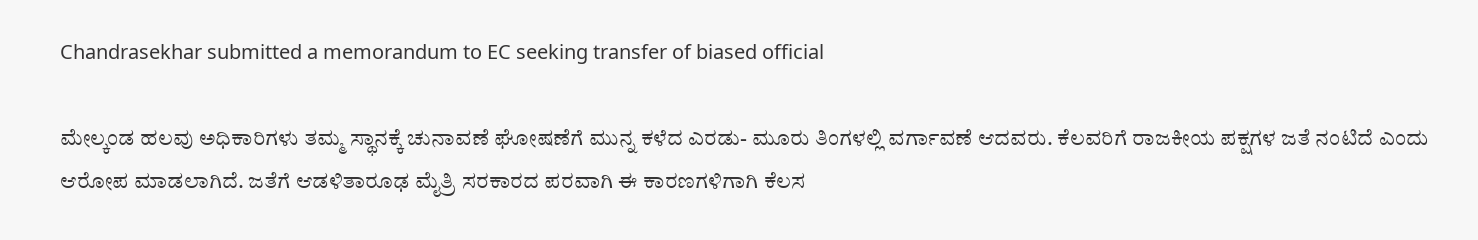Chandrasekhar submitted a memorandum to EC seeking transfer of biased official

ಮೇಲ್ಕಂಡ ಹಲವು ಅಧಿಕಾರಿಗಳು ತಮ್ಮ ಸ್ಥಾನಕ್ಕೆ ಚುನಾವಣೆ ಘೋಷಣೆಗೆ ಮುನ್ನ ಕಳೆದ ಎರಡು- ಮೂರು ತಿಂಗಳಲ್ಲಿ ವರ್ಗಾವಣೆ ಆದವರು. ಕೆಲವರಿಗೆ ರಾಜಕೀಯ ಪಕ್ಷಗಳ ಜತೆ ನಂಟಿದೆ ಎಂದು ಆರೋಪ ಮಾಡಲಾಗಿದೆ. ಜತೆಗೆ ಆಡಳಿತಾರೂಢ ಮೈತ್ರಿ ಸರಕಾರದ ಪರವಾಗಿ ಈ ಕಾರಣಗಳಿಗಾಗಿ ಕೆಲಸ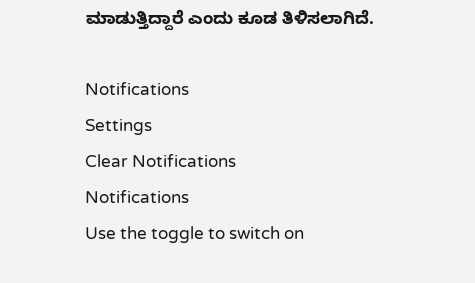ಮಾಡುತ್ತಿದ್ದಾರೆ ಎಂದು ಕೂಡ ತಿಳಿಸಲಾಗಿದೆ.

Notifications
Settings
Clear Notifications
Notifications
Use the toggle to switch on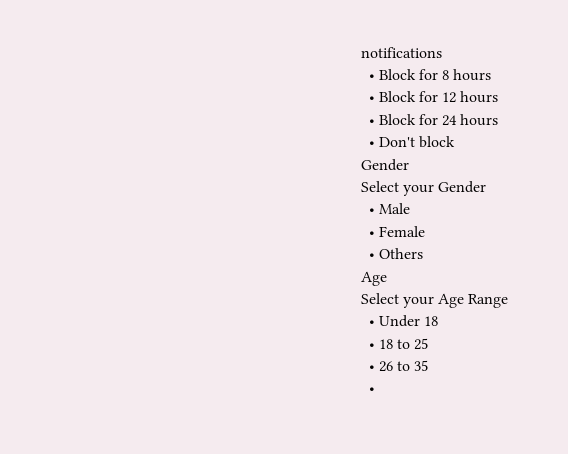notifications
  • Block for 8 hours
  • Block for 12 hours
  • Block for 24 hours
  • Don't block
Gender
Select your Gender
  • Male
  • Female
  • Others
Age
Select your Age Range
  • Under 18
  • 18 to 25
  • 26 to 35
  •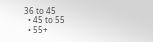36 to 45
  • 45 to 55
  • 55+